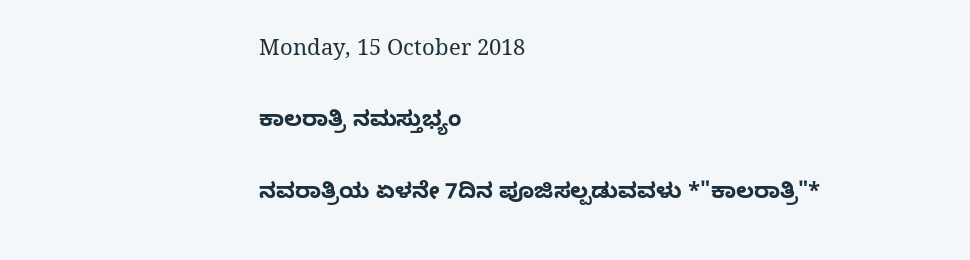Monday, 15 October 2018

ಕಾಲರಾತ್ರಿ ನಮಸ್ತುಭ್ಯಂ

ನವರಾತ್ರಿಯ ಏಳನೇ 7ದಿನ ಪೂಜಿಸಲ್ಪಡುವವಳು *"ಕಾಲರಾತ್ರಿ"*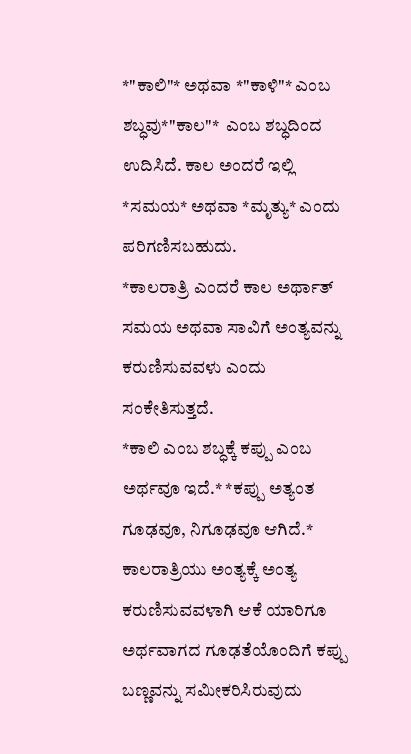*"ಕಾಲಿ"* ಅಥವಾ *"ಕಾಳಿ"* ಎಂಬ ಶಬ್ಧವು*"ಕಾಲ"*  ಎಂಬ ಶಬ್ಧದಿಂದ ಉದಿಸಿದೆ. ಕಾಲ ಅಂದರೆ ಇಲ್ಲಿ *ಸಮಯ* ಅಥವಾ *ಮೃತ್ಯು* ಎಂದು ಪರಿಗಣಿಸಬಹುದು.
*ಕಾಲರಾತ್ರಿ ಎಂದರೆ ಕಾಲ ಅರ್ಥಾತ್ ಸಮಯ ಅಥವಾ ಸಾವಿಗೆ ಅಂತ್ಯವನ್ನು ಕರುಣಿಸುವವಳು ಎಂದು ಸಂಕೇತಿಸುತ್ತದೆ.
*ಕಾಲಿ ಎಂಬ ಶಬ್ಧಕ್ಕೆ ಕಪ್ಪು ಎಂಬ ಅರ್ಥವೂ ಇದೆ.* *ಕಪ್ಪು ಅತ್ಯಂತ ಗೂಢವೂ, ನಿಗೂಢವೂ ಆಗಿದೆ.* ಕಾಲರಾತ್ರಿಯು ಅಂತ್ಯಕ್ಕೆ ಅಂತ್ಯ ಕರುಣಿಸುವವಳಾಗಿ ಆಕೆ ಯಾರಿಗೂ ಅರ್ಥವಾಗದ ಗೂಢತೆಯೊಂದಿಗೆ ಕಪ್ಪು ಬಣ್ಣವನ್ನು ಸಮೀಕರಿಸಿರುವುದು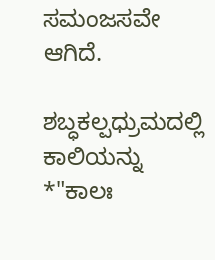ಸಮಂಜಸವೇ ಆಗಿದೆ.

ಶಬ್ಧಕಲ್ಪಧ್ರುಮದಲ್ಲಿ ಕಾಲಿಯನ್ನು *"ಕಾಲಃ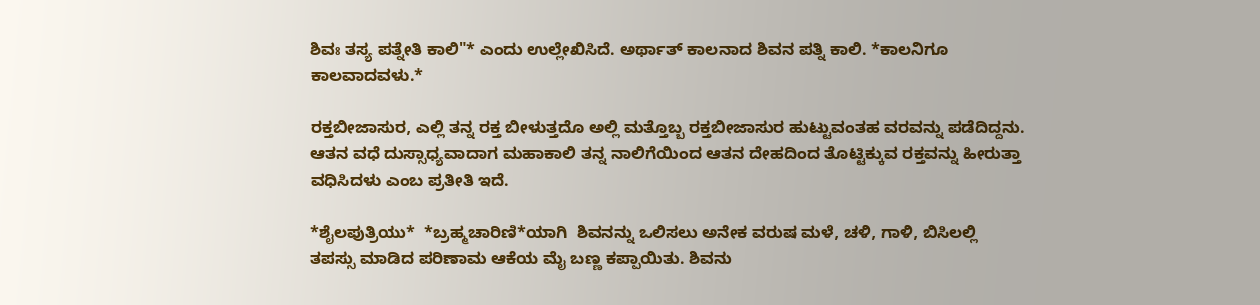ಶಿವಃ ತಸ್ಯ ಪತ್ನೇತಿ ಕಾಲಿ"* ಎಂದು ಉಲ್ಲೇಖಿಸಿದೆ. ಅರ್ಥಾತ್ ಕಾಲನಾದ ಶಿವನ ಪತ್ನಿ ಕಾಲಿ. *ಕಾಲನಿಗೂ ಕಾಲವಾದವಳು.*

ರಕ್ತಬೀಜಾಸುರ, ಎಲ್ಲಿ ತನ್ನ ರಕ್ತ ಬೀಳುತ್ತದೊ ಅಲ್ಲಿ ಮತ್ತೊಬ್ಬ ರಕ್ತಬೀಜಾಸುರ ಹುಟ್ಟುವಂತಹ ವರವನ್ನು ಪಡೆದಿದ್ದನು. ಆತನ ವಧೆ ದುಸ್ಸಾಧ್ಯವಾದಾಗ ಮಹಾಕಾಲಿ ತನ್ನ ನಾಲಿಗೆಯಿಂದ ಆತನ ದೇಹದಿಂದ ತೊಟ್ಟಿಕ್ಕುವ ರಕ್ತವನ್ನು ಹೀರುತ್ತಾ ವಧಿಸಿದಳು ಎಂಬ ಪ್ರತೀತಿ ಇದೆ.

*ಶೈಲಪುತ್ರಿಯು*  *ಬ್ರಹ್ಮಚಾರಿಣಿ*ಯಾಗಿ  ಶಿವನನ್ನು ಒಲಿಸಲು ಅನೇಕ ವರುಷ ಮಳೆ, ಚಳಿ, ಗಾಳಿ, ಬಿಸಿಲಲ್ಲಿ  ತಪಸ್ಸು ಮಾಡಿದ ಪರಿಣಾಮ ಆಕೆಯ ಮೈ ಬಣ್ಣ ಕಪ್ಪಾಯಿತು. ಶಿವನು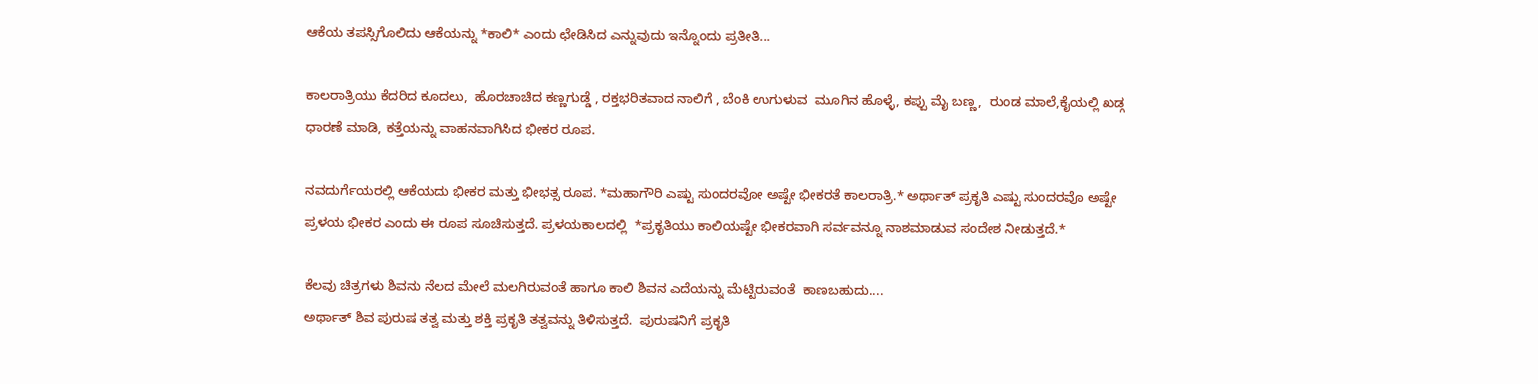ಆಕೆಯ ತಪಸ್ಸಿಗೊಲಿದು ಆಕೆಯನ್ನು *ಕಾಲಿ* ಎಂದು ಛೇಡಿಸಿದ ಎನ್ನುವುದು ಇನ್ನೊಂದು ಪ್ರತೀತಿ...

ಕಾಲರಾತ್ರಿಯು ಕೆದರಿದ ಕೂದಲು,  ಹೊರಚಾಚಿದ ಕಣ್ಣಗುಡ್ಡೆ , ರಕ್ತಭರಿತವಾದ ನಾಲಿಗೆ , ಬೆಂಕಿ ಉಗುಳುವ  ಮೂಗಿನ ಹೊಳ್ಳೆ, ಕಪ್ಪು ಮೈ ಬಣ್ಣ,  ರುಂಡ ಮಾಲೆ,ಕೈಯಲ್ಲಿ ಖಡ್ಗ ಧಾರಣೆ ಮಾಡಿ, ಕತ್ತೆಯನ್ನು ವಾಹನವಾಗಿಸಿದ ಭೀಕರ ರೂಪ.

ನವದುರ್ಗೆಯರಲ್ಲಿ ಆಕೆಯದು ಭೀಕರ ಮತ್ತು ಭೀಭತ್ಸ ರೂಪ. *ಮಹಾಗೌರಿ ಎಷ್ಟು ಸುಂದರವೋ ಅಷ್ಟೇ ಭೀಕರತೆ ಕಾಲರಾತ್ರಿ.* ಅರ್ಥಾತ್ ಪ್ರಕೃತಿ ಎಷ್ಟು ಸುಂದರವೊ ಅಷ್ಟೇ ಪ್ರಳಯ ಭೀಕರ ಎಂದು ಈ ರೂಪ ಸೂಚಿಸುತ್ತದೆ. ಪ್ರಳಯಕಾಲದಲ್ಲಿ  *ಪ್ರಕೃತಿಯು ಕಾಲಿಯಷ್ಟೇ ಭೀಕರವಾಗಿ ಸರ್ವವನ್ನೂ ನಾಶಮಾಡುವ ಸಂದೇಶ ನೀಡುತ್ತದೆ.*

ಕೆಲವು ಚಿತ್ರಗಳು ಶಿವನು ನೆಲದ ಮೇಲೆ ಮಲಗಿರುವಂತೆ ಹಾಗೂ ಕಾಲಿ ಶಿವನ ಎದೆಯನ್ನು ಮೆಟ್ಟಿರುವಂತೆ  ಕಾಣಬಹುದು....
ಅರ್ಥಾತ್ ಶಿವ ಪುರುಷ ತತ್ವ ಮತ್ತು ಶಕ್ತಿ ಪ್ರಕೃತಿ ತತ್ವವನ್ನು ತಿಳಿಸುತ್ತದೆ.  ಪುರುಷನಿಗೆ ಪ್ರಕೃತಿ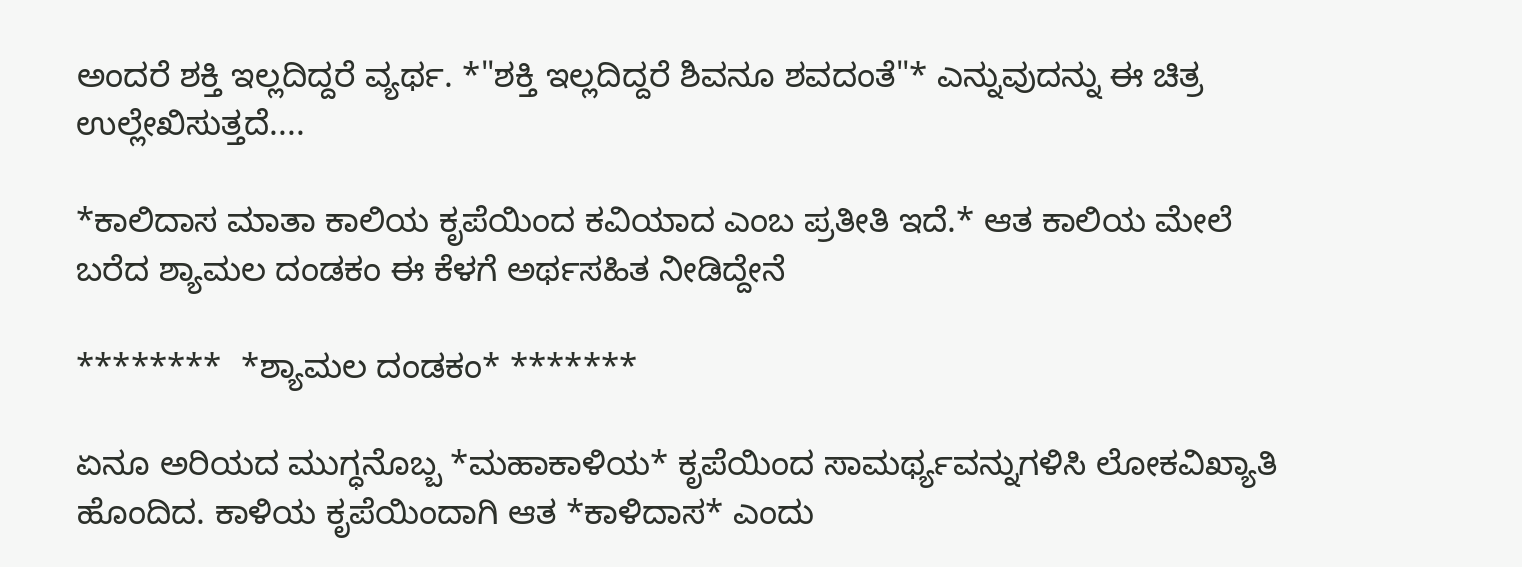ಅಂದರೆ ಶಕ್ತಿ ಇಲ್ಲದಿದ್ದರೆ ವ್ಯರ್ಥ. *"ಶಕ್ತಿ ಇಲ್ಲದಿದ್ದರೆ ಶಿವನೂ ಶವದಂತೆ"* ಎನ್ನುವುದನ್ನು ಈ ಚಿತ್ರ ಉಲ್ಲೇಖಿಸುತ್ತದೆ....

*ಕಾಲಿದಾಸ ಮಾತಾ ಕಾಲಿಯ ಕೃಪೆಯಿಂದ ಕವಿಯಾದ ಎಂಬ ಪ್ರತೀತಿ ಇದೆ.* ಆತ ಕಾಲಿಯ ಮೇಲೆ ಬರೆದ ಶ್ಯಾಮಲ ದಂಡಕಂ ಈ ಕೆಳಗೆ ಅರ್ಥಸಹಿತ ನೀಡಿದ್ದೇನೆ

********  *ಶ್ಯಾಮಲ ದಂಡಕಂ* *******

ಏನೂ ಅರಿಯದ ಮುಗ್ಧನೊಬ್ಬ *ಮಹಾಕಾಳಿಯ* ಕೃಪೆಯಿಂದ ಸಾಮರ್ಥ್ಯವನ್ನುಗಳಿಸಿ ಲೋಕವಿಖ್ಯಾತಿ ಹೊಂದಿದ. ಕಾಳಿಯ ಕೃಪೆಯಿಂದಾಗಿ ಆತ *ಕಾಳಿದಾಸ* ಎಂದು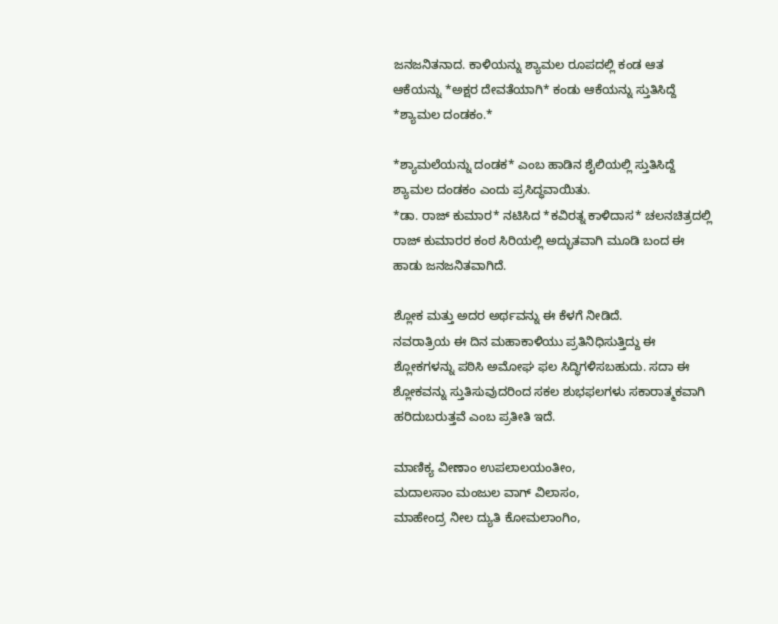ಜನಜನಿತನಾದ. ಕಾಳಿಯನ್ನು ಶ್ಯಾಮಲ ರೂಪದಲ್ಲಿ ಕಂಡ ಆತ ಆಕೆಯನ್ನು *ಅಕ್ಷರ ದೇವತೆಯಾಗಿ* ಕಂಡು ಆಕೆಯನ್ನು ಸ್ತುತಿಸಿದ್ದೆ *ಶ್ಯಾಮಲ ದಂಡಕಂ.*

*ಶ್ಯಾಮಲೆಯನ್ನು ದಂಡಕ* ಎಂಬ ಹಾಡಿನ ಶೈಲಿಯಲ್ಲಿ ಸ್ತುತಿಸಿದ್ದೆ ಶ್ಯಾಮಲ ದಂಡಕಂ ಎಂದು ಪ್ರಸಿದ್ಧವಾಯಿತು.
*ಡಾ. ರಾಜ್ ಕುಮಾರ* ನಟಿಸಿದ *ಕವಿರತ್ನ ಕಾಳಿದಾಸ* ಚಲನಚಿತ್ರದಲ್ಲಿ ರಾಜ್ ಕುಮಾರರ ಕಂಠ ಸಿರಿಯಲ್ಲಿ ಅದ್ಭುತವಾಗಿ ಮೂಡಿ ಬಂದ ಈ ಹಾಡು ಜನಜನಿತವಾಗಿದೆ.

ಶ್ಲೋಕ ಮತ್ತು ಅದರ ಅರ್ಥವನ್ನು ಈ ಕೆಳಗೆ ನೀಡಿದೆ.
ನವರಾತ್ರಿಯ ಈ ದಿನ ಮಹಾಕಾಳಿಯು ಪ್ರತಿನಿಧಿಸುತ್ತಿದ್ದು ಈ ಶ್ಲೋಕಗಳನ್ನು ಪಠಿಸಿ ಅಮೋಘ ಫಲ ಸಿದ್ಧಿಗಳಿಸಬಹುದು. ಸದಾ ಈ ಶ್ಲೋಕವನ್ನು ಸ್ತುತಿಸುವುದರಿಂದ ಸಕಲ ಶುಭಫಲಗಳು ಸಕಾರಾತ್ಮಕವಾಗಿ ಹರಿದುಬರುತ್ತವೆ ಎಂಬ ಪ್ರತೀತಿ ಇದೆ.

ಮಾಣಿಕ್ಯ ವೀಣಾಂ ಉಪಲಾಲಯಂತೀಂ,
ಮದಾಲಸಾಂ ಮಂಜುಲ ವಾಗ್ ವಿಲಾಸಂ,
ಮಾಹೇಂದ್ರ ನೀಲ ದ್ಯುತಿ ಕೋಮಲಾಂಗಿಂ,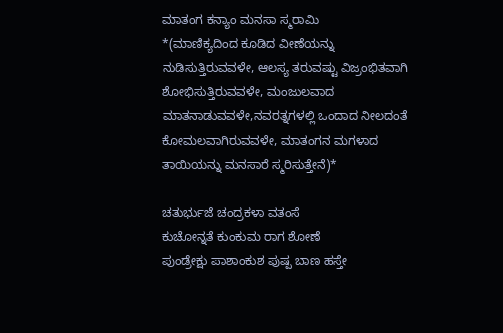ಮಾತಂಗ ಕನ್ಯಾಂ ಮನಸಾ ಸ್ಮರಾಮಿ
*(ಮಾಣಿಕ್ಯದಿಂದ ಕೂಡಿದ ವೀಣೆಯನ್ನು ನುಡಿಸುತ್ತಿರುವವಳೇ, ಆಲಸ್ಯ ತರುವಷ್ಟು ವಿಜ್ರಂಭಿತವಾಗಿ ಶೋಭಿಸುತ್ತಿರುವವಳೇ, ಮಂಜುಲವಾದ ಮಾತನಾಡುವವಳೇ,ನವರತ್ನಗಳಲ್ಲಿ ಒಂದಾದ ನೀಲದಂತೆ ಕೋಮಲವಾಗಿರುವವಳೇ, ಮಾತಂಗನ ಮಗಳಾದ ತಾಯಿಯನ್ನು ಮನಸಾರೆ ಸ್ಮರಿಸುತ್ತೇನೆ)*

ಚತುರ್ಭುಜೆ ಚಂದ್ರಕಳಾ ವತಂಸೆ
ಕುಚೋನ್ನತೆ ಕುಂಕುಮ ರಾಗ ಶೋಣೆ
ಪುಂಡ್ರೇಕ್ಷು ಪಾಶಾಂಕುಶ ಪುಷ್ಪ ಬಾಣ ಹಸ್ತೇ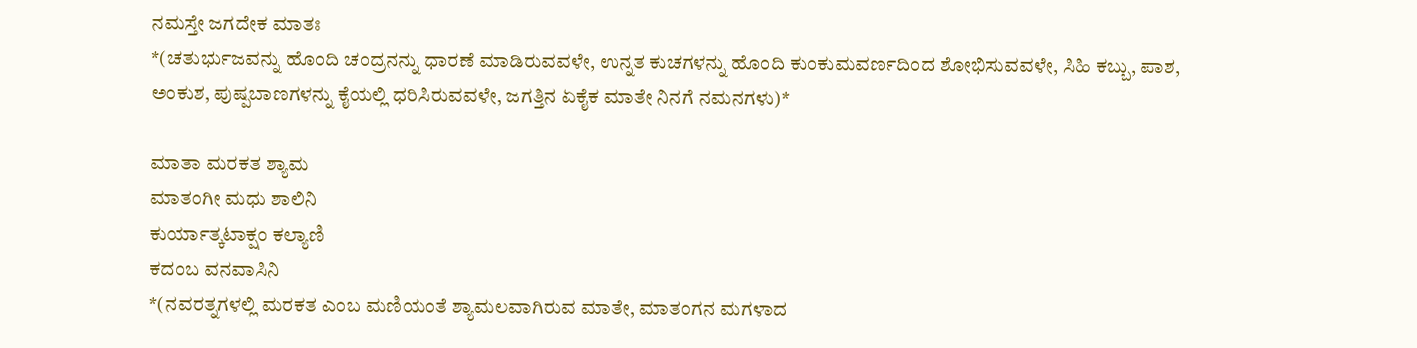ನಮಸ್ತೇ ಜಗದೇಕ ಮಾತಃ
*(ಚತುರ್ಭುಜವನ್ನು ಹೊಂದಿ ಚಂದ್ರನನ್ನು ಧಾರಣೆ ಮಾಡಿರುವವಳೇ, ಉನ್ನತ ಕುಚಗಳನ್ನು ಹೊಂದಿ ಕುಂಕುಮವರ್ಣದಿಂದ ಶೋಭಿಸುವವಳೇ, ಸಿಹಿ ಕಬ್ಬು, ಪಾಶ, ಅಂಕುಶ, ಪುಷ್ಪಬಾಣಗಳನ್ನು ಕೈಯಲ್ಲಿ ಧರಿಸಿರುವವಳೇ, ಜಗತ್ತಿನ ಏಕೈಕ ಮಾತೇ ನಿನಗೆ ನಮನಗಳು)*

ಮಾತಾ ಮರಕತ ಶ್ಯಾಮ
ಮಾತಂಗೀ ಮಧು ಶಾಲಿನಿ
ಕುರ್ಯಾತ್ಕಟಾಕ್ಷಂ ಕಲ್ಯಾಣಿ
ಕದಂಬ ವನವಾಸಿನಿ
*(ನವರತ್ನಗಳಲ್ಲಿ ಮರಕತ ಎಂಬ ಮಣಿಯಂತೆ ಶ್ಯಾಮಲವಾಗಿರುವ ಮಾತೇ, ಮಾತಂಗನ ಮಗಳಾದ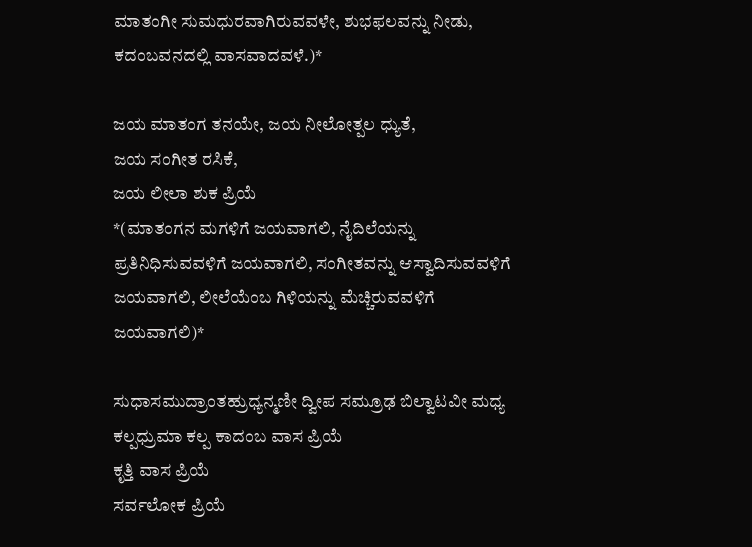ಮಾತಂಗೀ ಸುಮಧುರವಾಗಿರುವವಳೇ, ಶುಭಫಲವನ್ನು ನೀಡು, ಕದಂಬವನದಲ್ಲಿ ವಾಸವಾದವಳೆ.)*

ಜಯ ಮಾತಂಗ ತನಯೇ, ಜಯ ನೀಲೋತ್ಪಲ ಧ್ಯುತೆ,
ಜಯ ಸಂಗೀತ ರಸಿಕೆ,
ಜಯ ಲೀಲಾ ಶುಕ ಪ್ರಿಯೆ
*(ಮಾತಂಗನ ಮಗಳಿಗೆ ಜಯವಾಗಲಿ, ನೈದಿಲೆಯನ್ನು ಪ್ರತಿನಿಧಿಸುವವಳಿಗೆ ಜಯವಾಗಲಿ, ಸಂಗೀತವನ್ನು ಆಸ್ವಾದಿಸುವವಳಿಗೆ ಜಯವಾಗಲಿ, ಲೀಲೆಯೆಂಬ ಗಿಳಿಯನ್ನು ಮೆಚ್ಚಿರುವವಳಿಗೆ ಜಯವಾಗಲಿ)*

ಸುಧಾಸಮುದ್ರಾಂತಹ್ರುಧ್ಯನ್ಮಣೀ ದ್ವೀಪ ಸಮ್ರೂಢ ಬಿಲ್ವಾಟವೀ ಮಧ್ಯ ಕಲ್ಪಧ್ರುಮಾ ಕಲ್ಪ ಕಾದಂಬ ವಾಸ ಪ್ರಿಯೆ
ಕೃತ್ತಿ ವಾಸ ಪ್ರಿಯೆ
ಸರ್ವಲೋಕ ಪ್ರಿಯೆ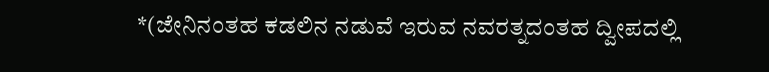*(ಜೇನಿನಂತಹ ಕಡಲಿನ ನಡುವೆ ಇರುವ ನವರತ್ನದಂತಹ ದ್ವೀಪದಲ್ಲಿ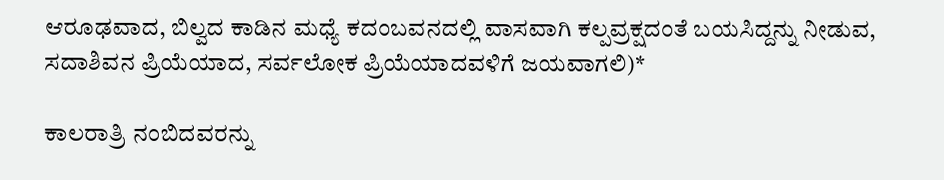ಆರೂಢವಾದ, ಬಿಲ್ವದ ಕಾಡಿನ ಮಧ್ಯೆ ಕದಂಬವನದಲ್ಲಿ ವಾಸವಾಗಿ ಕಲ್ಪವ್ರಕ್ಷದಂತೆ ಬಯಸಿದ್ದನ್ನು ನೀಡುವ, ಸದಾಶಿವನ ಪ್ರಿಯೆಯಾದ, ಸರ್ವಲೋಕ ಪ್ರಿಯೆಯಾದವಳಿಗೆ ಜಯವಾಗಲಿ)*

ಕಾಲರಾತ್ರಿ ನಂಬಿದವರನ್ನು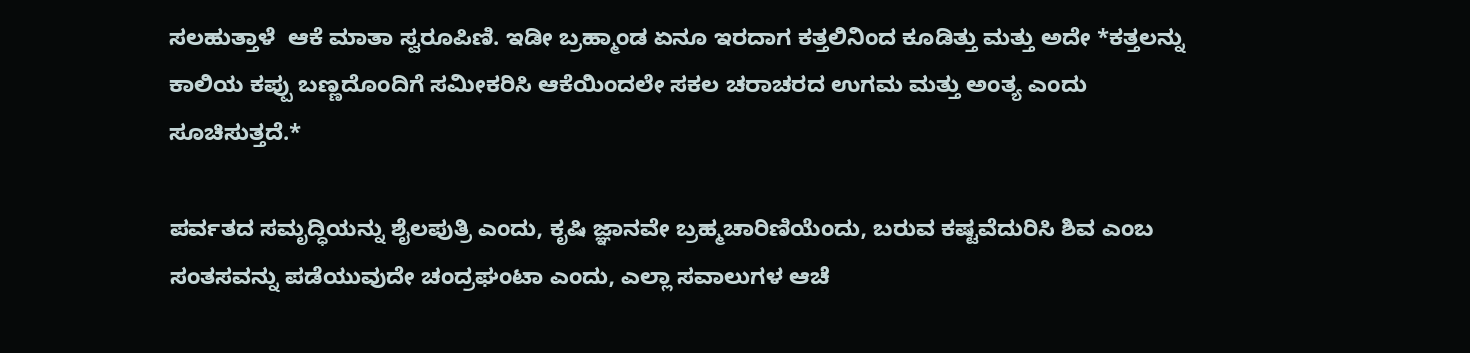ಸಲಹುತ್ತಾಳೆ  ಆಕೆ ಮಾತಾ ಸ್ವರೂಪಿಣಿ. ಇಡೀ ಬ್ರಹ್ಮಾಂಡ ಏನೂ ಇರದಾಗ ಕತ್ತಲಿನಿಂದ ಕೂಡಿತ್ತು ಮತ್ತು ಅದೇ *ಕತ್ತಲನ್ನು ಕಾಲಿಯ ಕಪ್ಪು ಬಣ್ಣದೊಂದಿಗೆ ಸಮೀಕರಿಸಿ ಆಕೆಯಿಂದಲೇ ಸಕಲ ಚರಾಚರದ ಉಗಮ ಮತ್ತು ಅಂತ್ಯ ಎಂದು ಸೂಚಿಸುತ್ತದೆ.*

ಪರ್ವತದ ಸಮೃದ್ಧಿಯನ್ನು ಶೈಲಪುತ್ರಿ ಎಂದು, ಕೃಷಿ ಜ್ಞಾನವೇ ಬ್ರಹ್ಮಚಾರಿಣಿಯೆಂದು, ಬರುವ ಕಷ್ಟವೆದುರಿಸಿ ಶಿವ ಎಂಬ ಸಂತಸವನ್ನು ಪಡೆಯುವುದೇ ಚಂದ್ರಘಂಟಾ ಎಂದು, ಎಲ್ಲಾ ಸವಾಲುಗಳ ಆಚೆ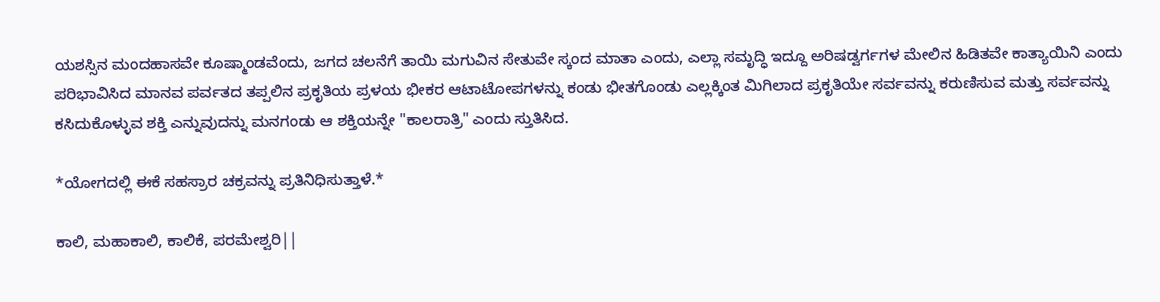ಯಶಸ್ಸಿನ ಮಂದಹಾಸವೇ ಕೂಷ್ಮಾಂಡವೆಂದು, ಜಗದ ಚಲನೆಗೆ ತಾಯಿ ಮಗುವಿನ ಸೇತುವೇ ಸ್ಕಂದ ಮಾತಾ ಎಂದು, ಎಲ್ಲಾ ಸಮೃದ್ಧಿ ಇದ್ದೂ ಅರಿಷಡ್ವರ್ಗಗಳ ಮೇಲಿನ ಹಿಡಿತವೇ ಕಾತ್ಯಾಯಿನಿ ಎಂದು ಪರಿಭಾವಿಸಿದ ಮಾನವ ಪರ್ವತದ ತಪ್ಪಲಿನ ಪ್ರಕೃತಿಯ ಪ್ರಳಯ ಭೀಕರ ಆಟಾಟೋಪಗಳನ್ನು ಕಂಡು ಭೀತಗೊಂಡು ಎಲ್ಲಕ್ಕಿಂತ ಮಿಗಿಲಾದ ಪ್ರಕೃತಿಯೇ ಸರ್ವವನ್ನು ಕರುಣಿಸುವ ಮತ್ತು ಸರ್ವವನ್ನು ಕಸಿದುಕೊಳ್ಳುವ ಶಕ್ತಿ ಎನ್ನುವುದನ್ನು ಮನಗಂಡು ಆ ಶಕ್ತಿಯನ್ನೇ "ಕಾಲರಾತ್ರಿ" ಎಂದು ಸ್ತುತಿಸಿದ.

*ಯೋಗದಲ್ಲಿ ಈಕೆ ಸಹಸ್ರಾರ ಚಕ್ರವನ್ನು ಪ್ರತಿನಿಧಿಸುತ್ತಾಳೆ.*

ಕಾಲಿ, ಮಹಾಕಾಲಿ, ಕಾಲಿಕೆ, ಪರಮೇಶ್ವರಿ||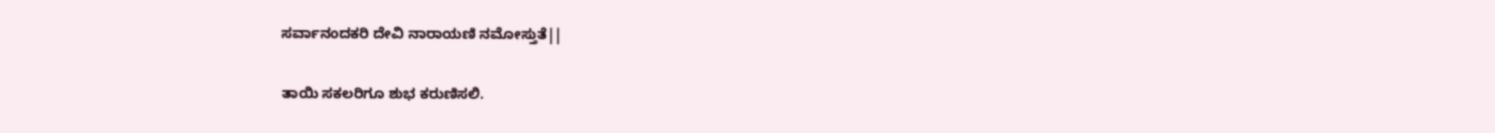ಸರ್ವಾನಂದಕರಿ ದೇವಿ ನಾರಾಯಣಿ ನಮೋಸ್ತುತೆ||

ತಾಯಿ ಸಕಲರಿಗೂ ಶುಭ ಕರುಣಿಸಲಿ.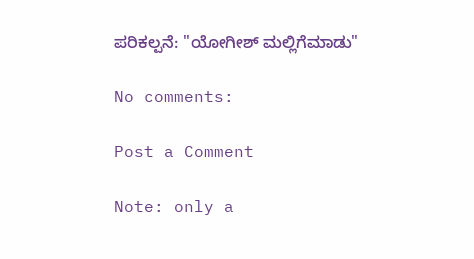ಪರಿಕಲ್ಪನೆ: "ಯೋಗೀಶ್ ಮಲ್ಲಿಗೆಮಾಡು"

No comments:

Post a Comment

Note: only a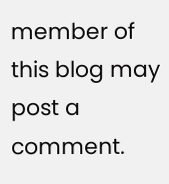member of this blog may post a comment.